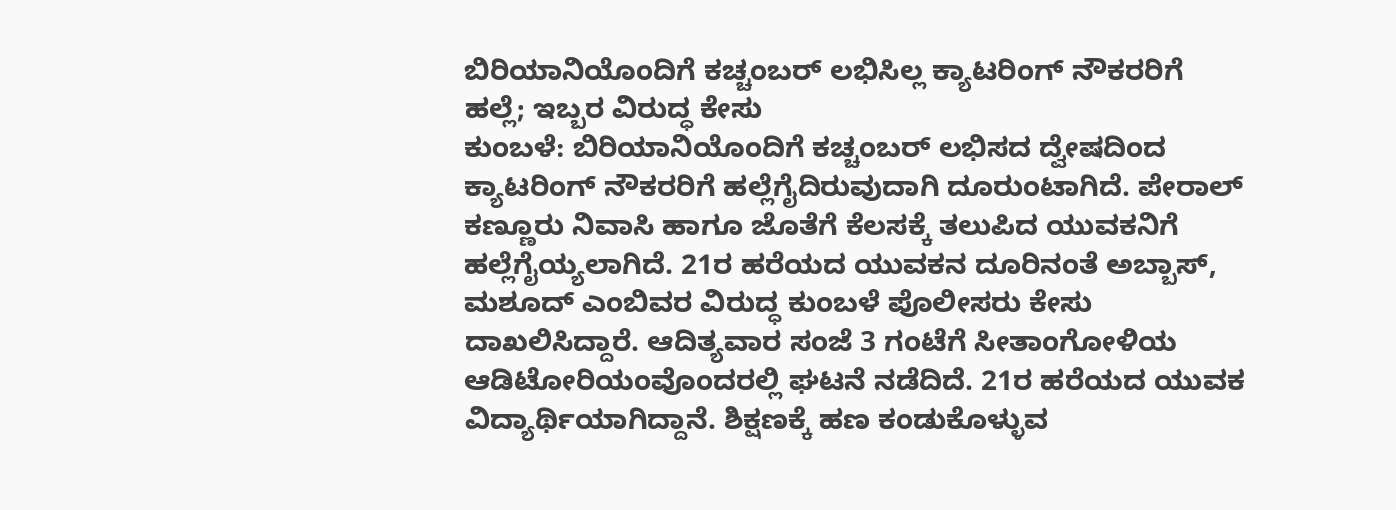ಬಿರಿಯಾನಿಯೊಂದಿಗೆ ಕಚ್ಚಂಬರ್ ಲಭಿಸಿಲ್ಲ ಕ್ಯಾಟರಿಂಗ್ ನೌಕರರಿಗೆ ಹಲ್ಲೆ; ಇಬ್ಬರ ವಿರುದ್ಧ ಕೇಸು
ಕುಂಬಳೆ: ಬಿರಿಯಾನಿಯೊಂದಿಗೆ ಕಚ್ಚಂಬರ್ ಲಭಿಸದ ದ್ವೇಷದಿಂದ ಕ್ಯಾಟರಿಂಗ್ ನೌಕರರಿಗೆ ಹಲ್ಲೆಗೈದಿರುವುದಾಗಿ ದೂರುಂಟಾಗಿದೆ. ಪೇರಾಲ್ ಕಣ್ಣೂರು ನಿವಾಸಿ ಹಾಗೂ ಜೊತೆಗೆ ಕೆಲಸಕ್ಕೆ ತಲುಪಿದ ಯುವಕನಿಗೆ ಹಲ್ಲೆಗೈಯ್ಯಲಾಗಿದೆ. 21ರ ಹರೆಯದ ಯುವಕನ ದೂರಿನಂತೆ ಅಬ್ಬಾಸ್, ಮಶೂದ್ ಎಂಬಿವರ ವಿರುದ್ಧ ಕುಂಬಳೆ ಪೊಲೀಸರು ಕೇಸು ದಾಖಲಿಸಿದ್ದಾರೆ. ಆದಿತ್ಯವಾರ ಸಂಜೆ 3 ಗಂಟೆಗೆ ಸೀತಾಂಗೋಳಿಯ ಆಡಿಟೋರಿಯಂವೊಂದರಲ್ಲಿ ಘಟನೆ ನಡೆದಿದೆ. 21ರ ಹರೆಯದ ಯುವಕ ವಿದ್ಯಾರ್ಥಿಯಾಗಿದ್ದಾನೆ. ಶಿಕ್ಷಣಕ್ಕೆ ಹಣ ಕಂಡುಕೊಳ್ಳುವ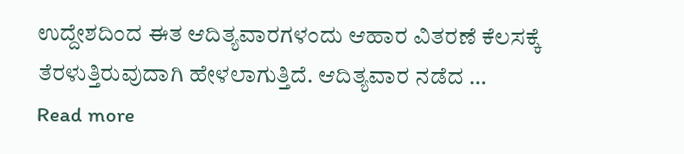ಉದ್ದೇಶದಿಂದ ಈತ ಆದಿತ್ಯವಾರಗಳಂದು ಆಹಾರ ವಿತರಣೆ ಕೆಲಸಕ್ಕೆ ತೆರಳುತ್ತಿರುವುದಾಗಿ ಹೇಳಲಾಗುತ್ತಿದೆ. ಆದಿತ್ಯವಾರ ನಡೆದ …
Read more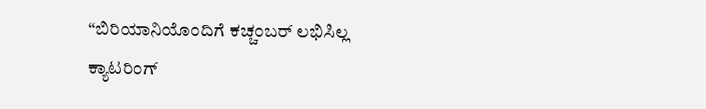“ಬಿರಿಯಾನಿಯೊಂದಿಗೆ ಕಚ್ಚಂಬರ್ ಲಭಿಸಿಲ್ಲ ಕ್ಯಾಟರಿಂಗ್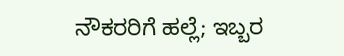ನೌಕರರಿಗೆ ಹಲ್ಲೆ; ಇಬ್ಬರ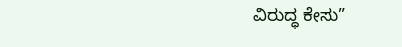ವಿರುದ್ಧ ಕೇಸು”